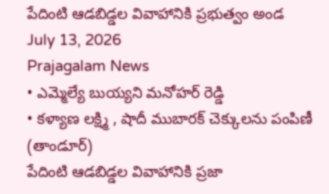పేదింటి ఆడబిడ్డల వివాహానికి ప్రభుత్వం అండ
July 13, 2026
Prajagalam News
• ఎమ్మెల్యే బుయ్యని మనోహర్ రెడ్డి
• కళ్యాణ లక్ష్మి , షాదీ ముబారక్ చెక్కులను పంపిణీ
(తాండూర్)
పేదింటి ఆడబిడ్డల వివాహానికి ప్రజా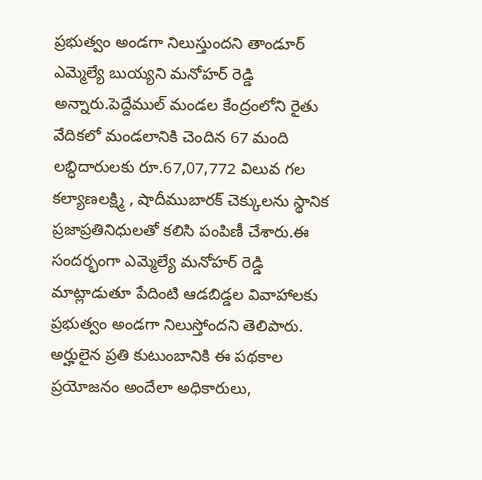ప్రభుత్వం అండగా నిలుస్తుందని తాండూర్ ఎమ్మెల్యే బుయ్యని మనోహర్ రెడ్డి అన్నారు.పెద్దేముల్ మండల కేంద్రంలోని రైతు వేదికలో మండలానికి చెందిన 67 మంది లబ్ధిదారులకు రూ.67,07,772 విలువ గల కల్యాణలక్ష్మి , షాదీముబారక్ చెక్కులను స్థానిక ప్రజాప్రతినిధులతో కలిసి పంపిణీ చేశారు.ఈ సందర్భంగా ఎమ్మెల్యే మనోహర్ రెడ్డి మాట్లాడుతూ పేదింటి ఆడబిడ్డల వివాహాలకు ప్రభుత్వం అండగా నిలుస్తోందని తెలిపారు. అర్హులైన ప్రతి కుటుంబానికి ఈ పథకాల ప్రయోజనం అందేలా అధికారులు,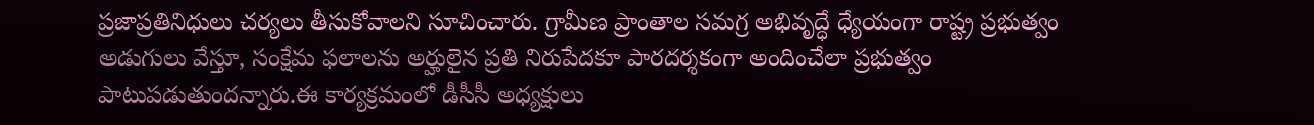ప్రజాప్రతినిధులు చర్యలు తీసుకోవాలని సూచించారు. గ్రామీణ ప్రాంతాల సమగ్ర అభివృద్ధే ధ్యేయంగా రాష్ట్ర ప్రభుత్వం అడుగులు వేస్తూ, సంక్షేమ ఫలాలను అర్హులైన ప్రతి నిరుపేదకూ పారదర్శకంగా అందించేలా ప్రభుత్వం పాటుపడుతుందన్నారు.ఈ కార్యక్రమంలో డీసీసీ అధ్యక్షులు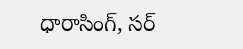ధారాసింగ్, సర్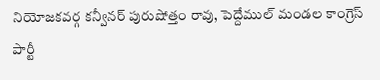నియోజకవర్గ కన్వీనర్ పురుషోత్తం రావు, పెద్దేముల్ మండల కాంగ్రెస్ పార్టీ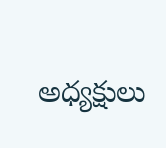అధ్యక్షులు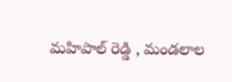మహిపాల్ రెడ్డి , మండలాల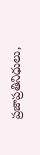ప్రజాప్రతినిధులు,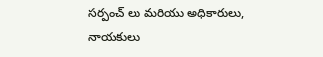సర్పంచ్ లు మరియు అధికారులు, నాయకులు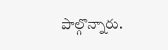పాల్గొన్నారు.